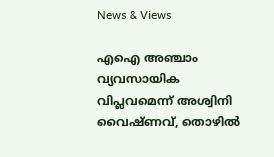News & Views

എഐ അഞ്ചാം വ്യവസായിക വിപ്ലവമെന്ന് അശ്വിനി വൈഷ്ണവ്, തൊഴില്‍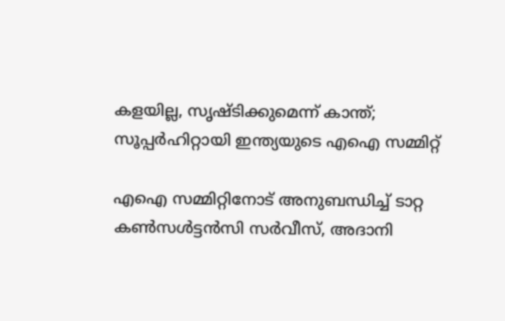കളയില്ല, സൃഷ്ടിക്കുമെന്ന് കാന്ത്; സൂപ്പര്‍ഹിറ്റായി ഇന്ത്യയുടെ എഐ സമ്മിറ്റ്

എഐ സമ്മിറ്റിനോട് അനുബന്ധിച്ച് ടാറ്റ കണ്‍സള്‍ട്ടന്‍സി സര്‍വീസ്, അദാനി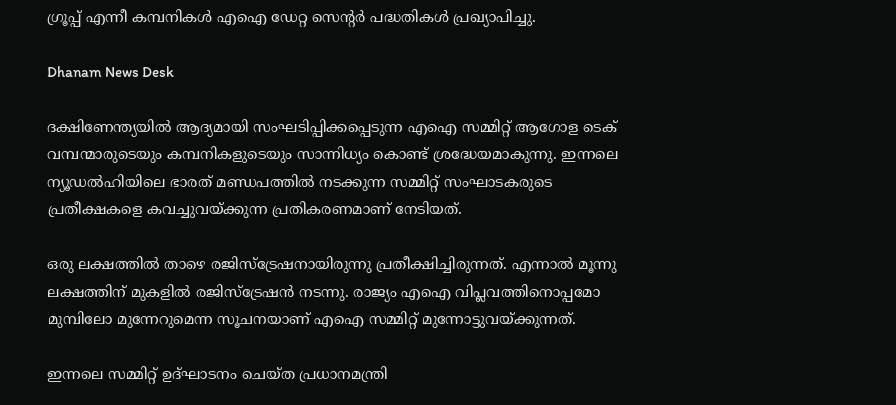ഗ്രൂപ്പ് എന്നീ കമ്പനികള്‍ എഐ ഡേറ്റ സെന്റര്‍ പദ്ധതികള്‍ പ്രഖ്യാപിച്ചു.

Dhanam News Desk

ദക്ഷിണേന്ത്യയില്‍ ആദ്യമായി സംഘടിപ്പിക്കപ്പെടുന്ന എഐ സമ്മിറ്റ് ആഗോള ടെക് വമ്പന്മാരുടെയും കമ്പനികളുടെയും സാന്നിധ്യം കൊണ്ട് ശ്രദ്ധേയമാകുന്നു. ഇന്നലെ ന്യൂഡല്‍ഹിയിലെ ഭാരത് മണ്ഡപത്തില്‍ നടക്കുന്ന സമ്മിറ്റ് സംഘാടകരുടെ പ്രതീക്ഷകളെ കവച്ചുവയ്ക്കുന്ന പ്രതികരണമാണ് നേടിയത്.

ഒരു ലക്ഷത്തില്‍ താഴെ രജിസ്‌ട്രേഷനായിരുന്നു പ്രതീക്ഷിച്ചിരുന്നത്. എന്നാല്‍ മൂന്നു ലക്ഷത്തിന് മുകളില്‍ രജിസ്‌ട്രേഷന്‍ നടന്നു. രാജ്യം എഐ വിപ്ലവത്തിനൊപ്പമോ മുമ്പിലോ മുന്നേറുമെന്ന സൂചനയാണ് എഐ സമ്മിറ്റ് മുന്നോട്ടുവയ്ക്കുന്നത്.

ഇന്നലെ സമ്മിറ്റ് ഉദ്ഘാടനം ചെയ്ത പ്രധാനമന്ത്രി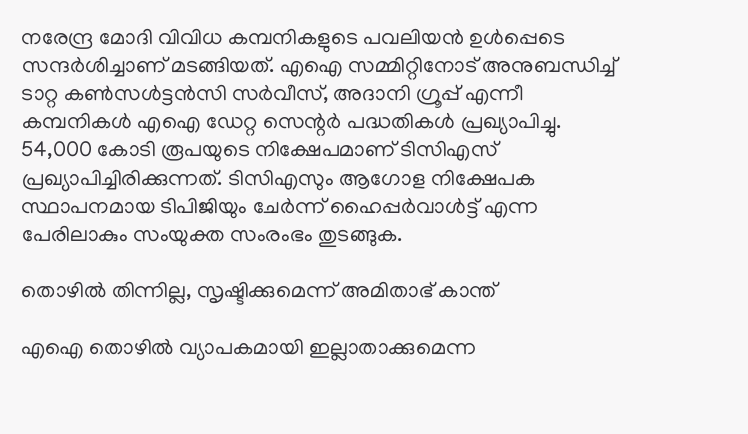നരേന്ദ്ര മോദി വിവിധ കമ്പനികളുടെ പവലിയന്‍ ഉള്‍പ്പെടെ സന്ദര്‍ശിച്ചാണ് മടങ്ങിയത്. എഐ സമ്മിറ്റിനോട് അനുബന്ധിച്ച് ടാറ്റ കണ്‍സള്‍ട്ടന്‍സി സര്‍വീസ്, അദാനി ഗ്രൂപ്പ് എന്നീ കമ്പനികള്‍ എഐ ഡേറ്റ സെന്റര്‍ പദ്ധതികള്‍ പ്രഖ്യാപിച്ചു. 54,000 കോടി രൂപയുടെ നിക്ഷേപമാണ് ടിസിഎസ് പ്രഖ്യാപിച്ചിരിക്കുന്നത്. ടിസിഎസും ആഗോള നിക്ഷേപക സ്ഥാപനമായ ടിപിജിയും ചേര്‍ന്ന് ഹൈപ്പര്‍വാള്‍ട്ട് എന്ന പേരിലാകും സംയുക്ത സംരംഭം തുടങ്ങുക.

തൊഴില്‍ തിന്നില്ല, സൃഷ്ടിക്കുമെന്ന് അമിതാഭ് കാന്ത്

എഐ തൊഴില്‍ വ്യാപകമായി ഇല്ലാതാക്കുമെന്ന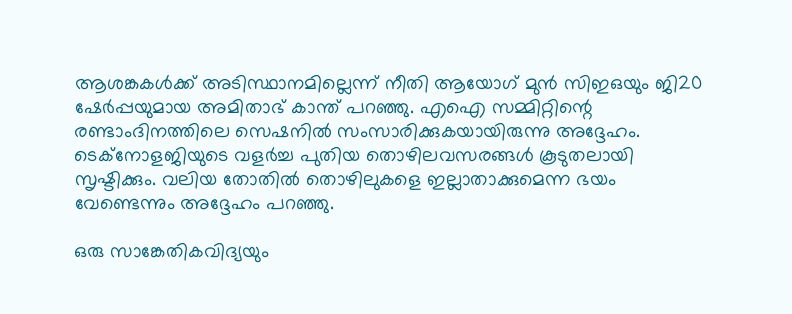ആശങ്കകള്‍ക്ക് അടിസ്ഥാനമില്ലെന്ന് നീതി ആയോഗ് മുന്‍ സിഇഒയും ജി20 ഷേര്‍പ്പയുമായ അമിതാഭ് കാന്ത് പറഞ്ഞു. എഐ സമ്മിറ്റിന്റെ രണ്ടാംദിനത്തിലെ സെഷനില്‍ സംസാരിക്കുകയായിരുന്നു അദ്ദേഹം. ടെക്‌നോളജിയുടെ വളര്‍ച്ച പുതിയ തൊഴിലവസരങ്ങള്‍ കൂടുതലായി സൃഷ്ടിക്കും. വലിയ തോതില്‍ തൊഴിലുകളെ ഇല്ലാതാക്കുമെന്ന ഭയം വേണ്ടെന്നും അദ്ദേഹം പറഞ്ഞു.

ഒരു സാങ്കേതികവിദ്യയും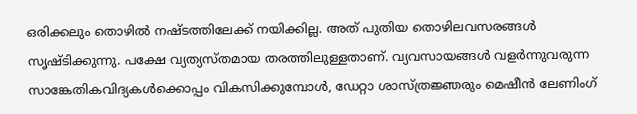ഒരിക്കലും തൊഴില്‍ നഷ്ടത്തിലേക്ക് നയിക്കില്ല. അത് പുതിയ തൊഴിലവസരങ്ങള്‍ സൃഷ്ടിക്കുന്നു. പക്ഷേ വ്യത്യസ്തമായ തരത്തിലുള്ളതാണ്. വ്യവസായങ്ങള്‍ വളര്‍ന്നുവരുന്ന സാങ്കേതികവിദ്യകള്‍ക്കൊപ്പം വികസിക്കുമ്പോള്‍, ഡേറ്റാ ശാസ്ത്രജ്ഞരും മെഷീന്‍ ലേണിംഗ്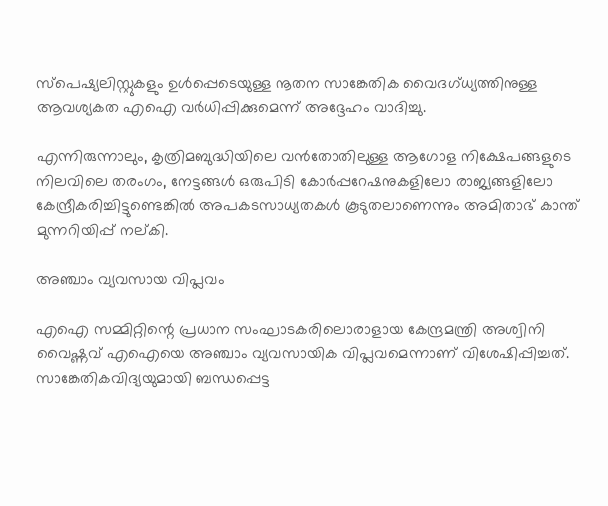സ്‌പെഷ്യലിസ്റ്റുകളും ഉള്‍പ്പെടെയുള്ള നൂതന സാങ്കേതിക വൈദഗ്ധ്യത്തിനുള്ള ആവശ്യകത എഐ വര്‍ധിപ്പിക്കുമെന്ന് അദ്ദേഹം വാദിച്ചു.

എന്നിരുന്നാലും, കൃത്രിമബുദ്ധിയിലെ വന്‍തോതിലുള്ള ആഗോള നിക്ഷേപങ്ങളുടെ നിലവിലെ തരംഗം, നേട്ടങ്ങള്‍ ഒരുപിടി കോര്‍പ്പറേഷനുകളിലോ രാജ്യങ്ങളിലോ കേന്ദ്രീകരിച്ചിട്ടുണ്ടെങ്കില്‍ അപകടസാധ്യതകള്‍ കൂടുതലാണെന്നും അമിതാഭ് കാന്ത് മുന്നറിയിപ്പ് നല്കി.

അഞ്ചാം വ്യവസായ വിപ്ലവം

എഐ സമ്മിറ്റിന്റെ പ്രധാന സംഘാടകരിലൊരാളായ കേന്ദ്രമന്ത്രി അശ്വിനി വൈഷ്ണവ് എഐയെ അഞ്ചാം വ്യവസായിക വിപ്ലവമെന്നാണ് വിശേഷിപ്പിച്ചത്. സാങ്കേതികവിദ്യയുമായി ബന്ധപ്പെട്ട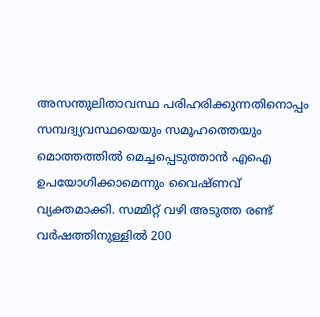അസന്തുലിതാവസ്ഥ പരിഹരിക്കുന്നതിനൊപ്പം സമ്പദ്വ്യവസ്ഥയെയും സമൂഹത്തെയും മൊത്തത്തില്‍ മെച്ചപ്പെടുത്താന്‍ എഐ ഉപയോഗിക്കാമെന്നും വൈഷ്ണവ് വ്യക്തമാക്കി. സമ്മിറ്റ് വഴി അടുത്ത രണ്ട് വര്‍ഷത്തിനുള്ളില്‍ 200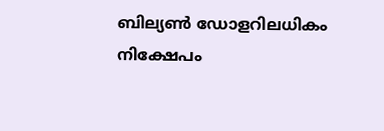ബില്യണ്‍ ഡോളറിലധികം നിക്ഷേപം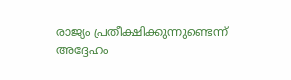രാജ്യം പ്രതീക്ഷിക്കുന്നുണ്ടെന്ന് അദ്ദേഹം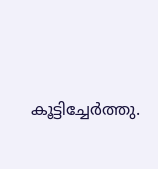കൂട്ടിച്ചേര്‍ത്തു.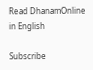Read DhanamOnline in English

Subscribe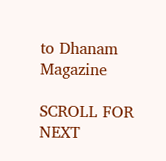to Dhanam Magazine

SCROLL FOR NEXT